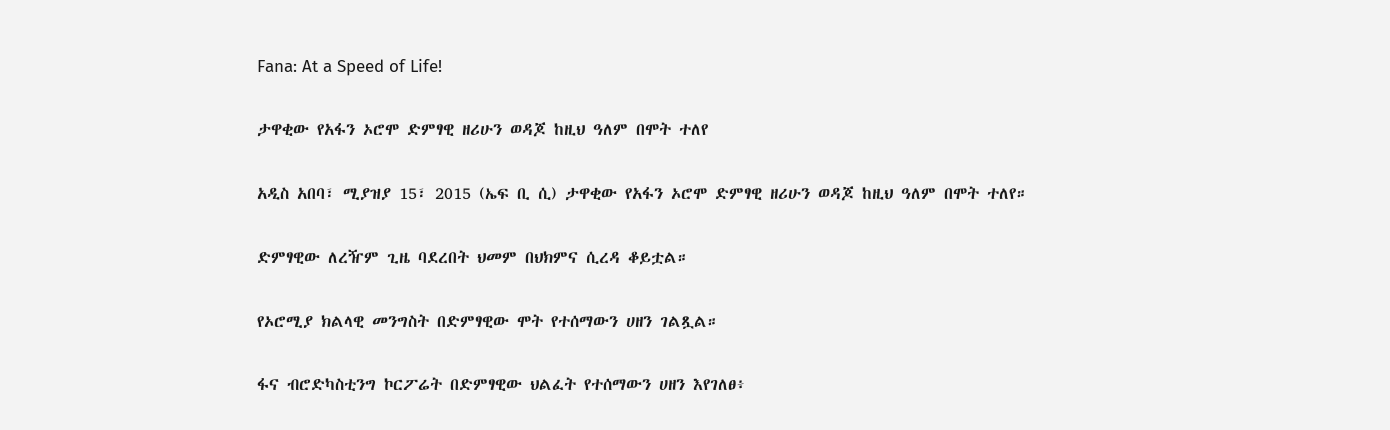Fana: At a Speed of Life!

ታዋቂው የአፋን ኦሮሞ ድምፃዊ ዘሪሁን ወዳጆ ከዚህ ዓለም በሞት ተለየ

አዲስ አበባ፣ ሚያዝያ 15፣ 2015 (ኤፍ ቢ ሲ) ታዋቂው የአፋን ኦሮሞ ድምፃዊ ዘሪሁን ወዳጆ ከዚህ ዓለም በሞት ተለየ።

ድምፃዊው ለረዥም ጊዜ ባደረበት ህመም በህክምና ሲረዳ ቆይቷል።

የኦሮሚያ ክልላዊ መንግስት በድምፃዊው ሞት የተሰማውን ሀዘን ገልጿል።

ፋና ብሮድካስቲንግ ኮርፖሬት በድምፃዊው ህልፈት የተሰማውን ሀዘን እየገለፀ፥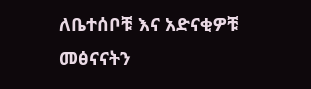ለቤተሰቦቹ እና አድናቂዎቹ መፅናናትን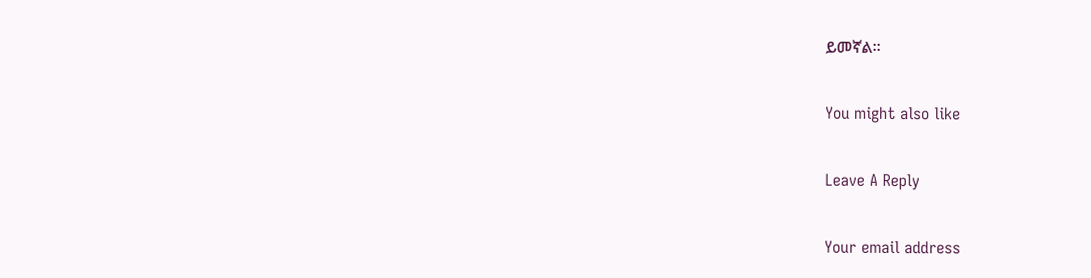ይመኛል።

You might also like

Leave A Reply

Your email address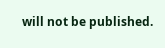will not be published.